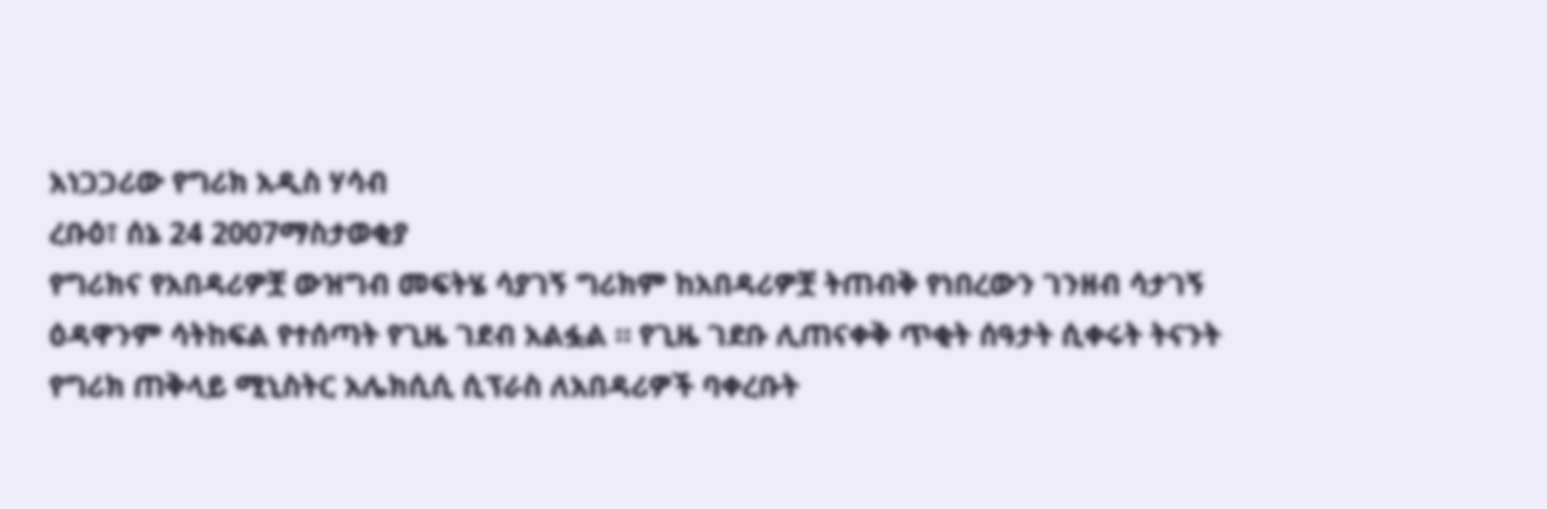አነጋጋሪው የግሪክ አዲስ ሃሳብ
ረቡዕ፣ ሰኔ 24 2007ማስታወቂያ
የግሪክና የአበዳሪዎቿ ውዝግብ መፍትሄ ሳያገኝ ግሪክም ከአበዳሪዎቿ ትጠብቅ የነበረውን ገንዘብ ሳታገኝ ዕዳዋንም ሳትከፍል የተሰጣት የጊዜ ገደብ አልፏል ። የጊዜ ገደቡ ሊጠናቀቅ ጥቂት ሰዓታት ሲቀሩት ትናንት የግሪክ ጠቅላይ ሚኒስትር አሌክሲሲ ሲፕራስ ለአበዳሪዎች ባቀረቡት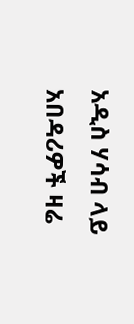አዲስ ሃሳብ ላይ አበዳሪዎች ዛሬ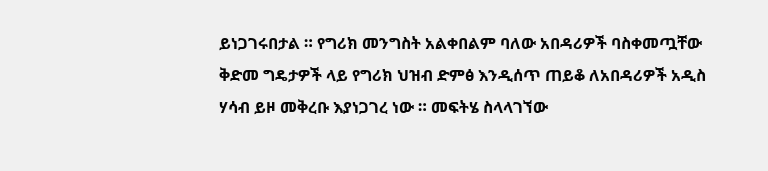ይነጋገሩበታል ። የግሪክ መንግስት አልቀበልም ባለው አበዳሪዎች ባስቀመጧቸው ቅድመ ግዴታዎች ላይ የግሪክ ህዝብ ድምፅ እንዲሰጥ ጠይቆ ለአበዳሪዎች አዲስ ሃሳብ ይዞ መቅረቡ እያነጋገረ ነው ። መፍትሄ ስላላገኘው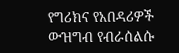የግሪክና የአበዳሪዎች ውዝግብ የብራሰልሱ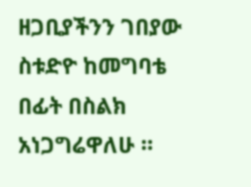ዘጋቢያችንን ገበያው ስቱድዮ ከመግባቴ በፊት በስልክ አነጋግሬዋለሁ ።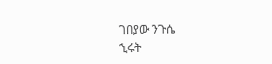ገበያው ንጉሴ
ኂሩት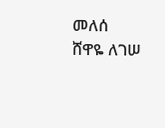መለሰ
ሸዋዬ ለገሠ